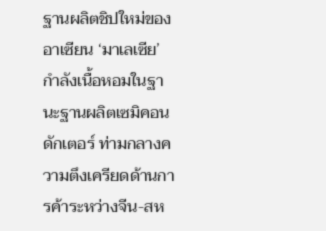ฐานผลิตชิปใหม่ของอาเซียน ‘มาเลเซีย’ กำลังเนื้อหอมในฐานะฐานผลิตเซมิคอนดักเตอร์ ท่ามกลางความตึงเครียดด้านการค้าระหว่างจีน-สห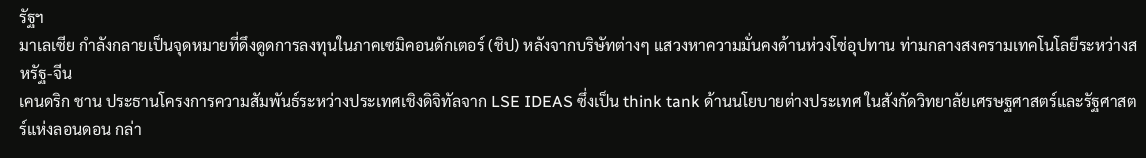รัฐฯ
มาเลเซีย กำลังกลายเป็นจุดหมายที่ดึงดูดการลงทุนในภาคเซมิคอนดักเตอร์ (ชิป) หลังจากบริษัทต่างๆ แสวงหาความมั่นคงด้านห่วงโซ่อุปทาน ท่ามกลางสงครามเทคโนโลยีระหว่างสหรัฐ-จีน
เคนดริก ชาน ประธานโครงการความสัมพันธ์ระหว่างประเทศเชิงดิจิทัลจาก LSE IDEAS ซึ่งเป็น think tank ด้านนโยบายต่างประเทศ ในสังกัดวิทยาลัยเศรษฐศาสตร์และรัฐศาสตร์แห่งลอนดอน กล่า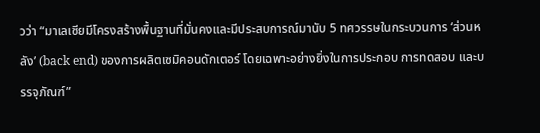วว่า “มาเลเซียมีโครงสร้างพื้นฐานที่มั่นคงและมีประสบการณ์มานับ 5 ทศวรรษในกระบวนการ ‘ส่วนหลัง’ (back end) ของการผลิตเซมิคอนดักเตอร์ โดยเฉพาะอย่างยิ่งในการประกอบ การทดสอบ และบรรจุภัณฑ์”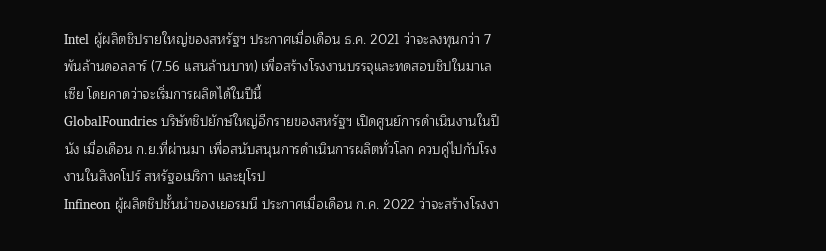Intel ผู้ผลิตชิปรายใหญ่ของสหรัฐฯ ประกาศเมื่อเดือน ธ.ค. 2021 ว่าจะลงทุนกว่า 7 พันล้านดอลลาร์ (7.56 แสนล้านบาท) เพื่อสร้างโรงงานบรรจุและทดสอบชิปในมาเลเซีย โดยคาดว่าจะเริ่มการผลิตได้ในปีนี้
GlobalFoundries บริษัทชิปยักษ์ใหญ่อีกรายของสหรัฐฯ เปิดศูนย์การดำเนินงานในปีนัง เมื่อเดือน ก.ย.ที่ผ่านมา เพื่อสนับสนุนการดำเนินการผลิตทั่วโลก ควบคู่ไปกับโรงงานในสิงคโปร์ สหรัฐอเมริกา และยุโรป
Infineon ผู้ผลิตชิปชั้นนำของเยอรมนี ประกาศเมื่อเดือน ก.ค. 2022 ว่าจะสร้างโรงงา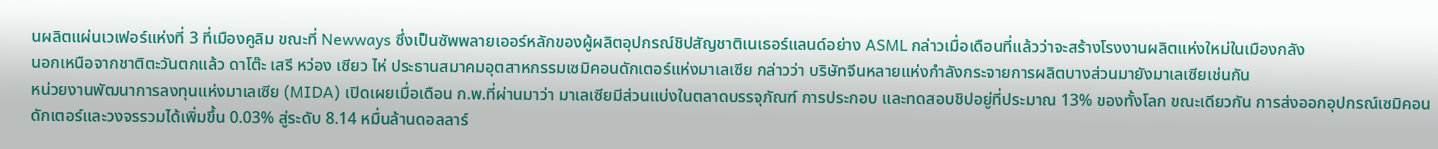นผลิตแผ่นเวเฟอร์แห่งที่ 3 ที่เมืองคูลิม ขณะที่ Newways ซึ่งเป็นซัพพลายเออร์หลักของผู้ผลิตอุปกรณ์ชิปสัญชาติเนเธอร์แลนด์อย่าง ASML กล่าวเมื่อเดือนที่แล้วว่าจะสร้างโรงงานผลิตแห่งใหม่ในเมืองกลัง
นอกเหนือจากชาติตะวันตกแล้ว ดาโต๊ะ เสรี หว่อง เซียว ไห่ ประธานสมาคมอุตสาหกรรมเซมิคอนดักเตอร์แห่งมาเลเซีย กล่าวว่า บริษัทจีนหลายแห่งกำลังกระจายการผลิตบางส่วนมายังมาเลเซียเช่นกัน
หน่วยงานพัฒนาการลงทุนแห่งมาเลเซีย (MIDA) เปิดเผยเมื่อเดือน ก.พ.ที่ผ่านมาว่า มาเลเซียมีส่วนแบ่งในตลาดบรรจุภัณฑ์ การประกอบ และทดสอบชิปอยู่ที่ประมาณ 13% ของทั้งโลก ขณะเดียวกัน การส่งออกอุปกรณ์เซมิคอนดักเตอร์และวงจรรวมได้เพิ่มขึ้น 0.03% สู่ระดับ 8.14 หมื่นล้านดอลลาร์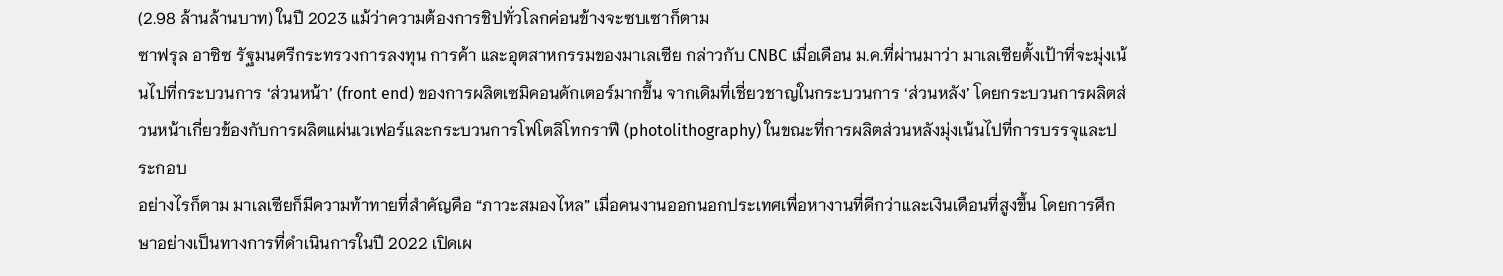(2.98 ล้านล้านบาท) ในปี 2023 แม้ว่าความต้องการชิปทั่วโลกค่อนข้างจะซบเซาก็ตาม
ซาฟรุล อาซิซ รัฐมนตรีกระทรวงการลงทุน การค้า และอุตสาหกรรมของมาเลเซีย กล่าวกับ CNBC เมื่อเดือน ม.ค.ที่ผ่านมาว่า มาเลเซียตั้งเป้าที่จะมุ่งเน้นไปที่กระบวนการ ‘ส่วนหน้า’ (front end) ของการผลิตเซมิคอนดักเตอร์มากขึ้น จากเดิมที่เชี่ยวชาญในกระบวนการ ‘ส่วนหลัง’ โดยกระบวนการผลิตส่วนหน้าเกี่ยวข้องกับการผลิตแผ่นเวเฟอร์และกระบวนการโฟโตลิโทกราฟี (photolithography) ในขณะที่การผลิตส่วนหลังมุ่งเน้นไปที่การบรรจุและประกอบ
อย่างไรก็ตาม มาเลเซียก็มีความท้าทายที่สำคัญคือ “ภาวะสมองไหล” เมื่อคนงานออกนอกประเทศเพื่อหางานที่ดีกว่าและเงินเดือนที่สูงขึ้น โดยการศึกษาอย่างเป็นทางการที่ดำเนินการในปี 2022 เปิดเผ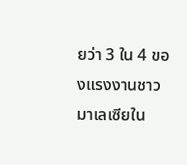ยว่า 3 ใน 4 ของแรงงานชาวมาเลเซียใน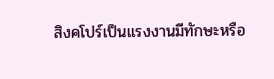สิงคโปร์เป็นแรงงานมีทักษะหรือ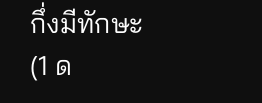กึ่งมีทักษะ
(1 ด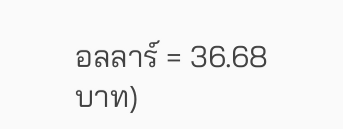อลลาร์ = 36.68 บาท)